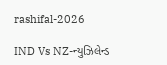rashifal-2026

IND Vs NZ-ન્યુઝિલેન્ડ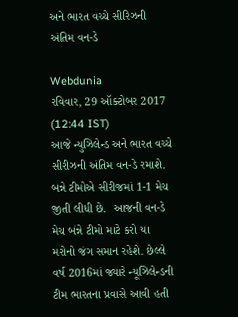અને ભારત વચ્ચે સીરિઝની અંતિમ વન-ડે

Webdunia
રવિવાર, 29 ઑક્ટોબર 2017 (12:44 IST)
આજે ન્યુઝિલેન્ડ અને ભારત વચ્ચે સીરીઝની અંતિમ વન-ડે રમાશે. બન્ને ટીમોએ સીરીજમાં 1-1 મેચ જીતી લીધી છે.  આજની વન-ડે મેચ બંન્ને ટીમો માટે કરો યા મરોનો જંગ સમાન રહેશે. છેલ્લે વર્ષ 2016માં જ્યારે ન્યૂઝિલેન્ડની ટીમ ભારતના પ્રવાસે આવી હતી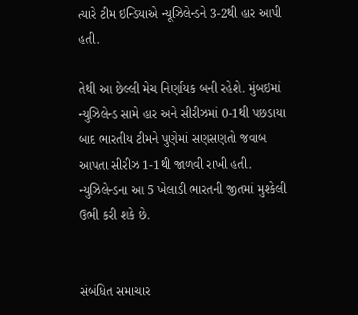ત્યારે ટીમ ઇન્ડિયાએ ન્યૂઝિલેન્ડને 3-2થી હાર આપી હતી.

તેથી આ છેલ્લી મેચ નિર્ણાયક બની રહેશે. મુંબઇમાં ન્યુઝિલેન્ડ સામે હાર અને સીરીઝમાં 0-1થી પછડાયા બાદ ભારતીય ટીમને પુણેમાં સણસણતો જવાબ આપતા સીરીઝ 1-1થી જાળવી રાખી હતી. ન્યુઝિલેન્ડના આ 5 ખેલાડી ભારતની જીતમાં મુશ્કેલી ઉભી કરી શકે છે.


સંબંધિત સમાચાર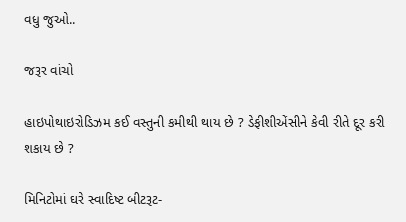વધુ જુઓ..

જરૂર વાંચો

હાઇપોથાઇરોડિઝમ કઈ વસ્તુની કમીથી થાય છે ? ડેફીશીએંસીને કેવી રીતે દૂર કરી શકાય છે ?

મિનિટોમાં ઘરે સ્વાદિષ્ટ બીટરૂટ-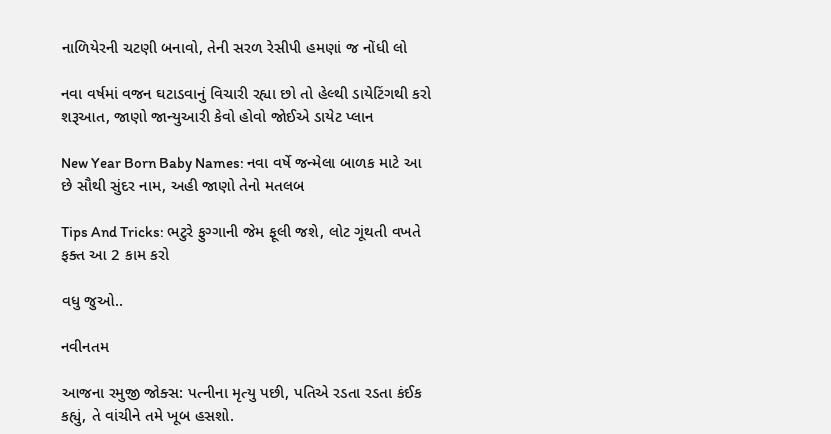નાળિયેરની ચટણી બનાવો, તેની સરળ રેસીપી હમણાં જ નોંધી લો

નવા વર્ષમાં વજન ઘટાડવાનું વિચારી રહ્યા છો તો હેલ્થી ડાયેટિંગથી કરો શરૂઆત, જાણો જાન્યુઆરી કેવો હોવો જોઈએ ડાયેટ પ્લાન

New Year Born Baby Names: નવા વર્ષે જન્મેલા બાળક માટે આ છે સૌથી સુંદર નામ, અહી જાણો તેનો મતલબ

Tips And Tricks: ભટુરે ફુગ્ગાની જેમ ફૂલી જશે, લોટ ગૂંથતી વખતે ફક્ત આ 2 કામ કરો

વધુ જુઓ..

નવીનતમ

આજના રમુજી જોક્સ: પત્નીના મૃત્યુ પછી, પતિએ રડતા રડતા કંઈક કહ્યું, તે વાંચીને તમે ખૂબ હસશો.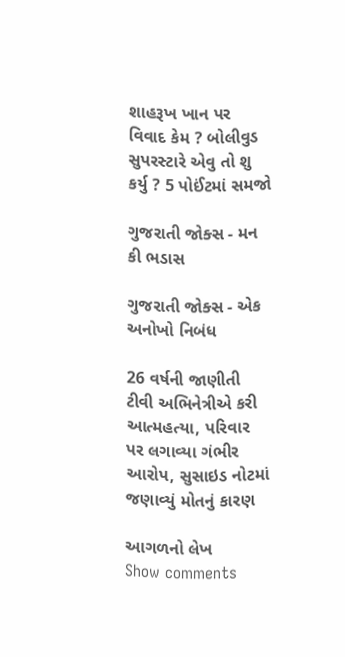શાહરૂખ ખાન પર વિવાદ કેમ ? બોલીવુડ સુપરસ્ટારે એવુ તો શુ કર્યુ ? 5 પોઈંટમાં સમજો

ગુજરાતી જોક્સ - મન કી ભડાસ

ગુજરાતી જોક્સ - એક અનોખો નિબંધ

26 વર્ષની જાણીતી ટીવી અભિનેત્રીએ કરી આત્મહત્યા, પરિવાર પર લગાવ્યા ગંભીર આરોપ, સુસાઇડ નોટમાં જણાવ્યું મોતનું કારણ

આગળનો લેખ
Show comments